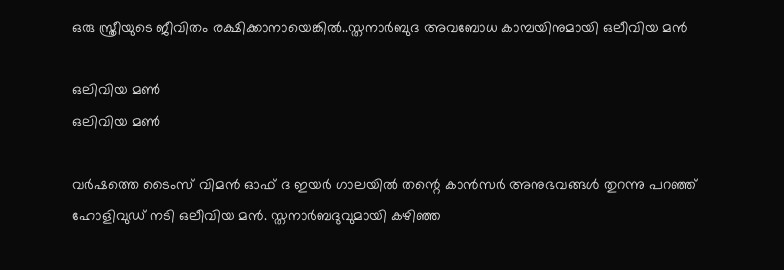ഒരു സ്ത്രീയുടെ ജീവിതം രക്ഷിക്കാനായെങ്കില്‍..സ്തനാര്‍ബുദ അവബോധ കാമ്പയിനുമായി ഒലീവിയ മന്‍

ഒലിവിയ മൺ
ഒലിവിയ മൺ

വര്‍ഷത്തെ ടൈംസ് വിമന്‍ ഓഫ് ദ ഇയര്‍ ഗാലയില്‍ തന്റെ കാന്‍സര്‍ അനുഭവങ്ങള്‍ തുറന്നു പറഞ്ഞ് ഹോളിവുഡ് നടി ഒലീവിയ മന്‍. സ്തനാര്‍ബദുവുമായി കഴിഞ്ഞ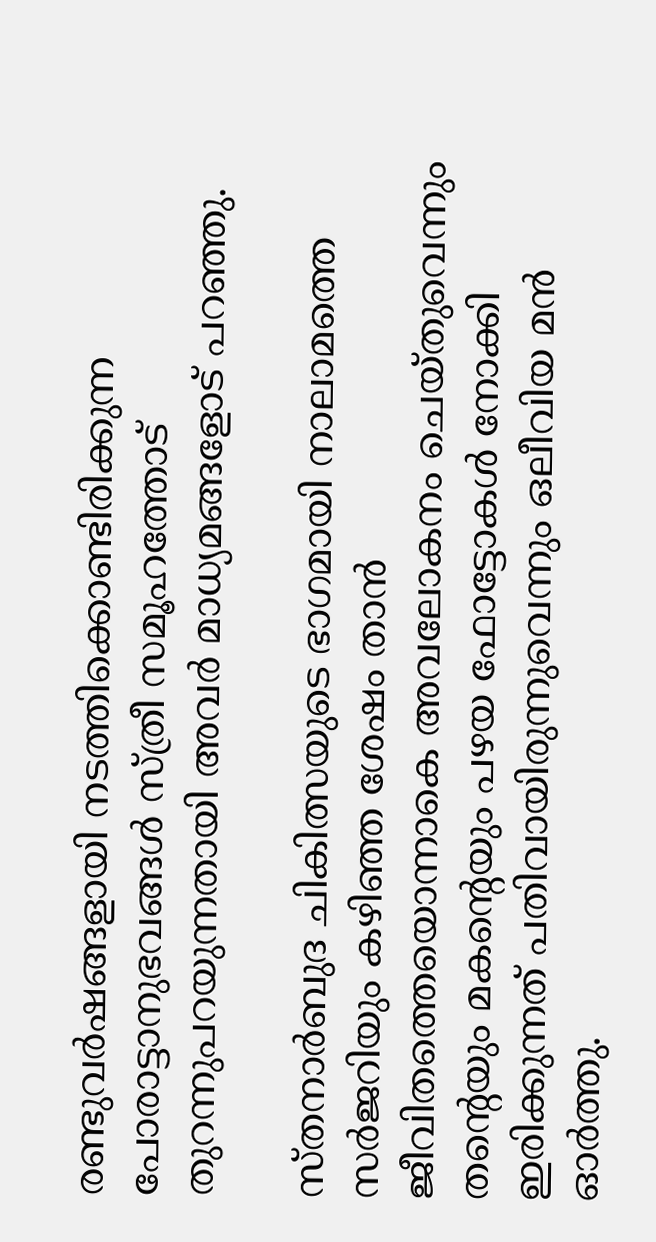രണ്ടുവര്‍ഷങ്ങളായി നടത്തിക്കൊണ്ടിരിക്കുന്ന പോരാട്ടാനുഭവങ്ങള്‍ സ്ത്രീ സമൂഹത്തോട് തുറന്നുപറയുന്നതായി അവര്‍ മാധ്യമങ്ങളോട് പറഞ്ഞു.

സ്തനാര്‍ബുദ ചികിത്സയുടെ ഭാഗമായി നാലാമത്തെ സര്‍ജറിയും കഴിഞ്ഞ ശേഷം താന്‍ ജീവിതത്തെയൊന്നാകെ അവലോകനം ചെയ്തുവെന്നും തന്റെയും മകന്റെയും പഴയ ഫോട്ടോകള്‍ നോക്കി ഇരിക്കുന്നത് പതിവായിരുന്നുവെന്നും ഒലീവിയ മന്‍ ഓര്‍ത്തു.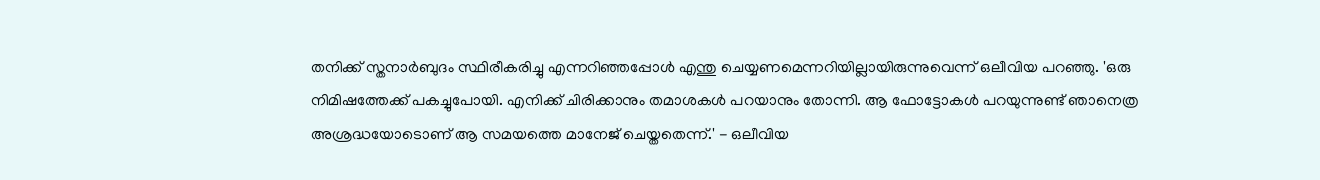തനിക്ക് സ്തനാര്‍ബുദം സ്ഥിരീകരിച്ചു എന്നറിഞ്ഞപ്പോള്‍ എന്തു ചെയ്യണമെന്നറിയില്ലായിരുന്നുവെന്ന് ഒലീവിയ പറഞ്ഞു. 'ഒരു നിമിഷത്തേക്ക് പകച്ചുപോയി. എനിക്ക് ചിരിക്കാനും തമാശകള്‍ പറയാനും തോന്നി. ആ ഫോട്ടോകള്‍ പറയുന്നുണ്ട് ഞാനെത്ര അശ്രദ്ധയോടൊണ് ആ സമയത്തെ മാനേജ് ചെയ്തതെന്ന്.' - ഒലീവിയ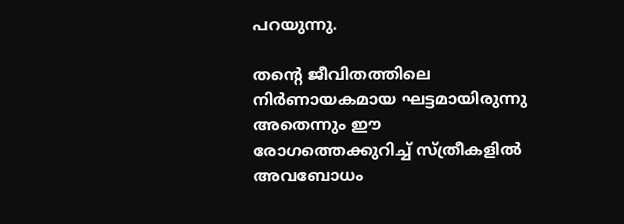പറയുന്നു.

തന്റെ ജീവിതത്തിലെ നിര്‍ണായകമായ ഘട്ടമായിരുന്നു അതെന്നും ഈ രോഗത്തെക്കുറിച്ച് സ്ത്രീകളില്‍ അവബോധം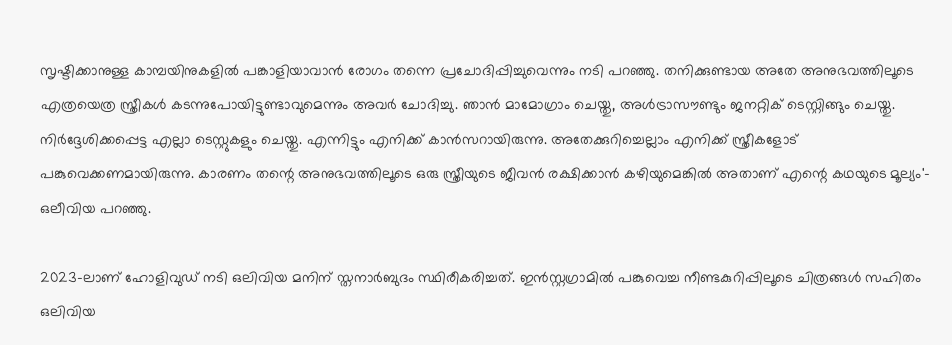സൃഷ്ടിക്കാനുള്ള കാമ്പയിനുകളില്‍ പങ്കാളിയാവാന്‍ രോഗം തന്നെ പ്രചോദിപ്പിച്ചുവെന്നും നടി പറഞ്ഞു. തനിക്കുണ്ടായ അതേ അനുഭവത്തിലൂടെ എത്രയെത്ര സ്ത്രീകള്‍ കടന്നുപോയിട്ടുണ്ടാവുമെന്നും അവര്‍ ചോദിച്ചു. ഞാന്‍ മാമോഗ്രാം ചെയ്തു, അള്‍ട്രാസൗണ്ടും ജനറ്റിക് ടെസ്റ്റിങ്ങും ചെയ്തു. നിര്‍ദ്ദേശിക്കപ്പെട്ട എല്ലാ ടെസ്റ്റുകളും ചെയ്തു. എന്നിട്ടും എനിക്ക് കാന്‍സറായിരുന്നു. അതേക്കുറിച്ചെല്ലാം എനിക്ക് സ്ത്രീകളോട് പങ്കുവെക്കണമായിരുന്നു. കാരണം തന്റെ അനുഭവത്തിലൂടെ ഒരു സ്ത്രീയുടെ ജീവന്‍ രക്ഷിക്കാന്‍ കഴിയുമെങ്കില്‍ അതാണ് എന്റെ കഥയുടെ മൂല്യം'- ഒലീവിയ പറഞ്ഞു.

2023-ലാണ് ഹോളിവുഡ് നടി ഒലിവിയ മനിന് സ്തനാര്‍ബുദം സ്ഥിരീകരിച്ചത്. ഇന്‍സ്റ്റഗ്രാമില്‍ പങ്കുവെച്ച നീണ്ടകുറിപ്പിലൂടെ ചിത്രങ്ങള്‍ സഹിതം ഒലിവിയ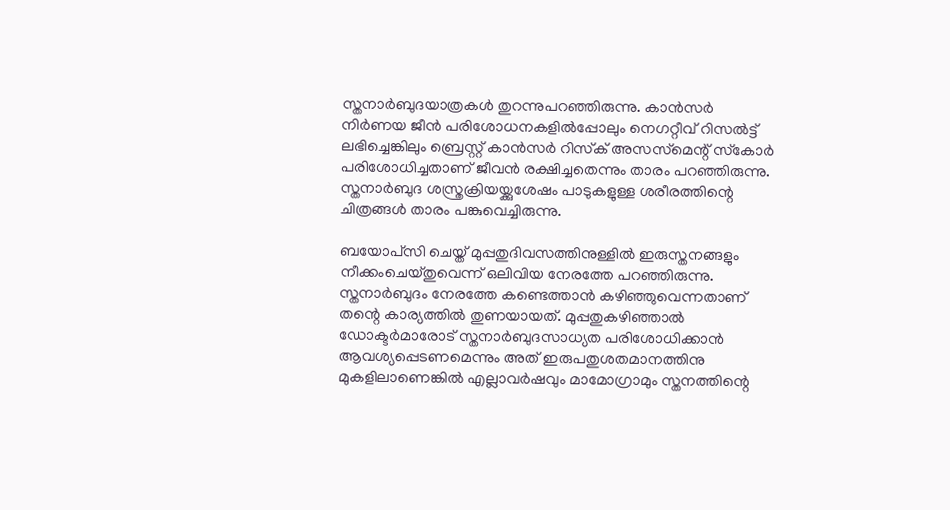സ്തനാര്‍ബുദയാത്രകള്‍ തുറന്നുപറഞ്ഞിരുന്നു. കാന്‍സര്‍ നിര്‍ണയ ജീന്‍ പരിശോധനകളില്‍പ്പോലും നെഗറ്റീവ് റിസല്‍ട്ട് ലഭിച്ചെങ്കിലും ബ്രെസ്റ്റ് കാന്‍സര്‍ റിസ്‌ക് അസസ്‌മെന്റ് സ്‌കോര്‍ പരിശോധിച്ചതാണ് ജീവന്‍ രക്ഷിച്ചതെന്നും താരം പറഞ്ഞിരുന്നു. സ്തനാര്‍ബുദ ശസ്ത്രക്രിയയ്ക്കുശേഷം പാടുകളുള്ള ശരീരത്തിന്റെ ചിത്രങ്ങള്‍ താരം പങ്കുവെച്ചിരുന്നു.

ബയോപ്‌സി ചെയ്ത് മുപ്പതുദിവസത്തിനുള്ളില്‍ ഇരുസ്തനങ്ങളും നീക്കംചെയ്തുവെന്ന് ഒലിവിയ നേരത്തേ പറഞ്ഞിരുന്നു. സ്തനാര്‍ബുദം നേരത്തേ കണ്ടെത്താന്‍ കഴിഞ്ഞുവെന്നതാണ് തന്റെ കാര്യത്തില്‍ തുണയായത്. മുപ്പതുകഴിഞ്ഞാല്‍ ഡോക്ടര്‍മാരോട് സ്തനാര്‍ബുദസാധ്യത പരിശോധിക്കാന്‍ ആവശ്യപ്പെടണമെന്നും അത് ഇരുപതുശതമാനത്തിനു മുകളിലാണെങ്കില്‍ എല്ലാവര്‍ഷവും മാമോഗ്രാമും സ്തനത്തിന്റെ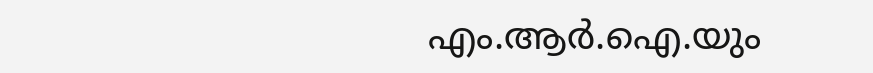എം.ആര്‍.ഐ.യും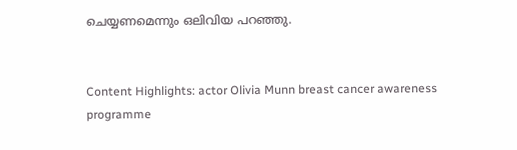ചെയ്യണമെന്നും ഒലിവിയ പറഞ്ഞു.


Content Highlights: actor Olivia Munn breast cancer awareness programme